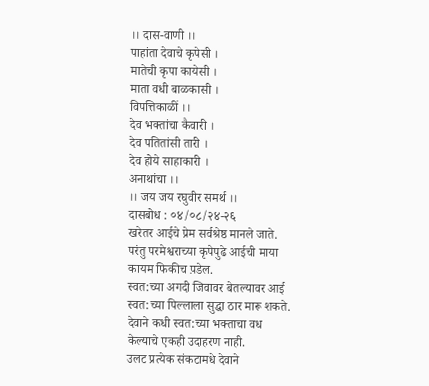।। दास-वाणी ।।
पाहांता देवाचे कृपेसी ।
मातेची कृपा कायेसी ।
माता वधी बाळकासी ।
विपत्तिकाळीं ।।
देव भक्तांचा कैवारी ।
देव पतितांसी तारी ।
देव होये साहाकारी ।
अनाथांचा ।।
।। जय जय रघुवीर समर्थ ।।
दासबोध : ०४/०८/२४-२६
खरेतर आईचे प्रेम सर्वश्रेष्ठ मानले जाते.
परंतु परमेश्वराच्या कृपेपुढे आईची माया
कायम फिकीच प़डेल.
स्वत:च्या अगदी जिवावर बेतल्यावर आई
स्वत:च्या पिल्लाला सुद्धा ठार मारू शकते.
देवाने कधी स्वत:च्या भक्ताचा वध
केल्याचे एकही उदाहरण नाही.
उलट प्रत्येक संकटामधे देवाने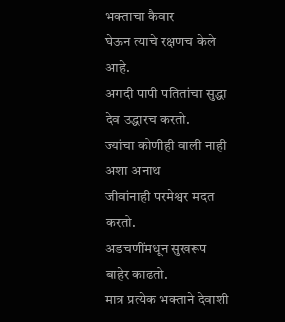भक्ताचा कैवार
घेऊन त्याचे रक्षणच केले आहे.
अगदी पापी पतितांचा सुद्धा देव उद्धारच करतो.
ज्यांचा कोणीही वाली नाही अशा अनाथ
जीवांनाही परमेश्वर मदत करतो.
अडचणींमधून सुखरूप बाहेर काढतो.
मात्र प्रत्येक भक्ताने देवाशी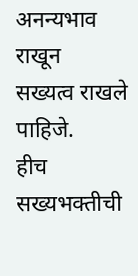अनन्यभाव राखून
सख्यत्व राखले पाहिजे.
हीच सख्यभक्तीची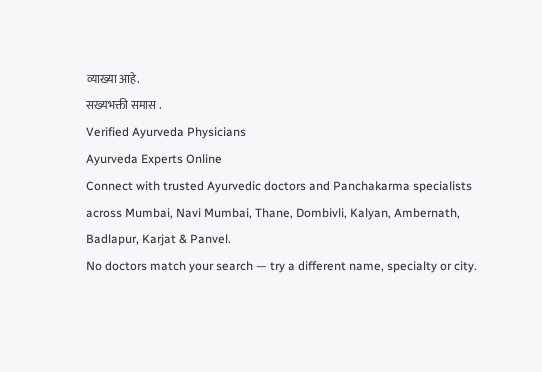व्याख्या आहे.
सख्यभक्ती समास .
Verified Ayurveda Physicians
Ayurveda Experts Online
Connect with trusted Ayurvedic doctors and Panchakarma specialists across Mumbai, Navi Mumbai, Thane, Dombivli, Kalyan, Ambernath, Badlapur, Karjat & Panvel.
No doctors match your search — try a different name, specialty or city.